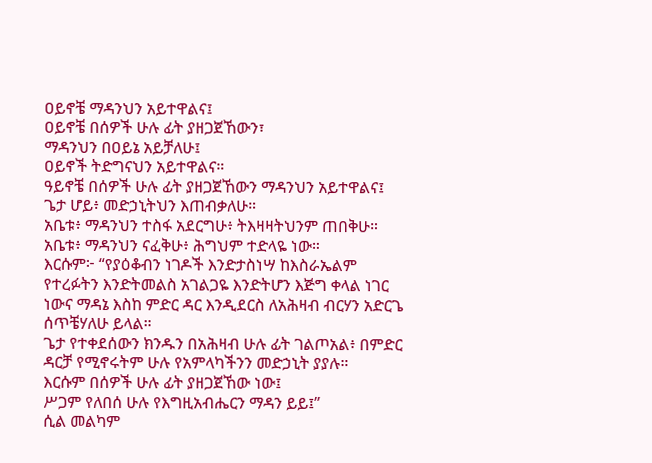ዐይኖቼ ማዳንህን አይተዋልና፤
ዐይኖቼ በሰዎች ሁሉ ፊት ያዘጋጀኸውን፣
ማዳንህን በዐይኔ አይቻለሁ፤
ዐይኖች ትድግናህን አይተዋልና።
ዓይኖቼ በሰዎች ሁሉ ፊት ያዘጋጀኸውን ማዳንህን አይተዋልና፤
ጌታ ሆይ፥ መድኃኒትህን እጠብቃለሁ።
አቤቱ፥ ማዳንህን ተስፋ አደርግሁ፥ ትእዛዛትህንም ጠበቅሁ።
አቤቱ፥ ማዳንህን ናፈቅሁ፥ ሕግህም ተድላዬ ነው።
እርሱም፦ “የያዕቆብን ነገዶች እንድታስነሣ ከእስራኤልም የተረፉትን እንድትመልስ አገልጋዬ እንድትሆን እጅግ ቀላል ነገር ነውና ማዳኔ እስከ ምድር ዳር እንዲደርስ ለአሕዛብ ብርሃን አድርጌ ሰጥቼሃለሁ ይላል።
ጌታ የተቀደሰውን ክንዱን በአሕዛብ ሁሉ ፊት ገልጦአል፥ በምድር ዳርቻ የሚኖሩትም ሁሉ የአምላካችንን መድኃኒት ያያሉ።
እርሱም በሰዎች ሁሉ ፊት ያዘጋጀኸው ነው፤
ሥጋም የለበሰ ሁሉ የእግዚአብሔርን ማዳን ይይ፤”
ሲል መልካም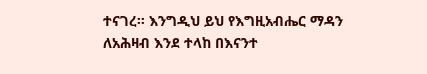ተናገረ። እንግዲህ ይህ የእግዚአብሔር ማዳን ለአሕዛብ እንደ ተላከ በእናንተ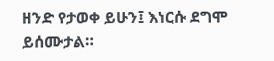ዘንድ የታወቀ ይሁን፤ እነርሱ ደግሞ ይሰሙታል።